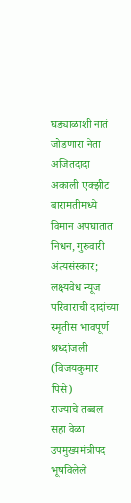घड्याळाशी नातं जोडणारा नेता अजितदादा अकाली एक्झीट
बारामतीमध्ये विमान अपघातात निधन, गुरुवारी अंत्यसंस्कार; लक्ष्यवेध न्यूज परिवाराची दादांच्या स्मृतीस भावपूर्ण श्रध्दांजली
(विजयकुमार पिसे)
राज्याचे तब्बल सहा वेळा उपमुख्यमंत्रीपद भूषविलेले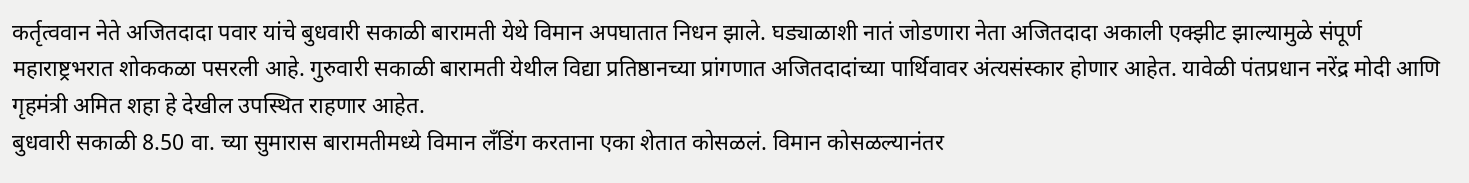कर्तृत्ववान नेते अजितदादा पवार यांचे बुधवारी सकाळी बारामती येथे विमान अपघातात निधन झाले. घड्याळाशी नातं जोडणारा नेता अजितदादा अकाली एक्झीट झाल्यामुळे संपूर्ण महाराष्ट्रभरात शोककळा पसरली आहे. गुरुवारी सकाळी बारामती येथील विद्या प्रतिष्ठानच्या प्रांगणात अजितदादांच्या पार्थिवावर अंत्यसंस्कार होणार आहेत. यावेळी पंतप्रधान नरेंद्र मोदी आणि गृहमंत्री अमित शहा हे देखील उपस्थित राहणार आहेत.
बुधवारी सकाळी 8.50 वा. च्या सुमारास बारामतीमध्ये विमान लँडिंग करताना एका शेतात कोसळलं. विमान कोसळल्यानंतर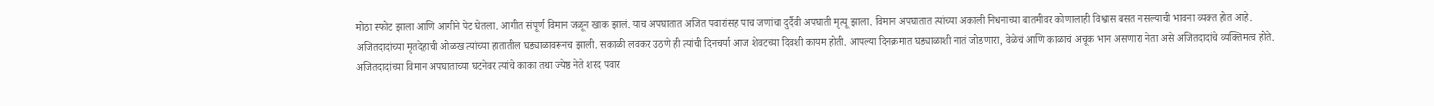मोठा स्फोट झाला आणि आगीने पेट घेतला. आगीत संपूर्ण विमान जळून खाक झालं. याच अपघातात अजित पवारांसह पाच जणांचा दुर्दैवी अपघाती मृत्यू झाला. विमान अपघातात त्यांच्या अकाली निधनाच्या बातमीवर कोणालाही विश्वास बसत नसल्याची भावना व्यक्त होत आहे.
अजितदादांच्या मृतदेहाची ओळख त्यांच्या हातातील घड्याळावरूनच झाली. सकाळी लवकर उठणे ही त्यांची दिनचर्या आज शेवटच्या दिवशी कायम होती. आपल्या दिनक्रमात घड्याळाशी नातं जोडणारा, वेळेचं आणि काळाचं अचूक भान असणारा नेता असे अजितदादांचे व्यक्तिमत्व होते.
अजितदादांच्या विमान अपघाताच्या घटनेवर त्यांचे काका तथा ज्येष्ठ नेते शरद पवार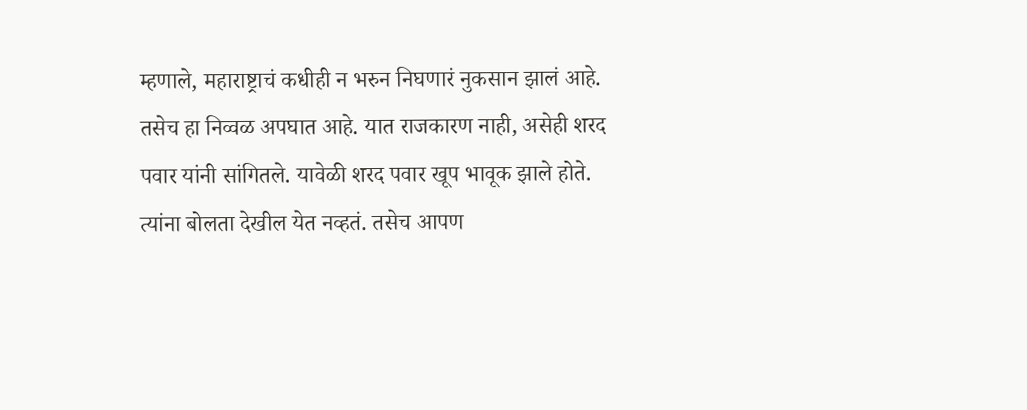म्हणाले, महाराष्ट्राचं कधीही न भरुन निघणारं नुकसान झालं आहे. तसेच हा निव्वळ अपघात आहे. यात राजकारण नाही, असेही शरद पवार यांनी सांगितले. यावेळी शरद पवार खूप भावूक झाले होते. त्यांना बोलता देखील येत नव्हतं. तसेच आपण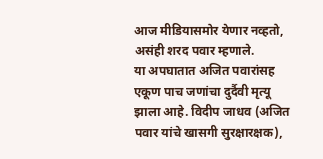आज मीडियासमोर येणार नव्हतो, असंही शरद पवार म्हणाले.
या अपघातात अजित पवारांसह एकूण पाच जणांचा दुर्दैवी मृत्यू झाला आहे. विदीप जाधव (अजित पवार यांचे खासगी सुरक्षारक्षक),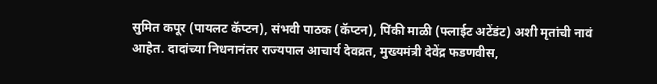सुमित कपूर (पायलट कॅप्टन), संभवी पाठक (कॅप्टन), पिंकी माळी (फ्लाईट अटेंडंट) अशी मृतांची नावं आहेत. दादांच्या निधनानंतर राज्यपाल आचार्य देवव्रत, मुख्यमंत्री देवेंद्र फडणवीस,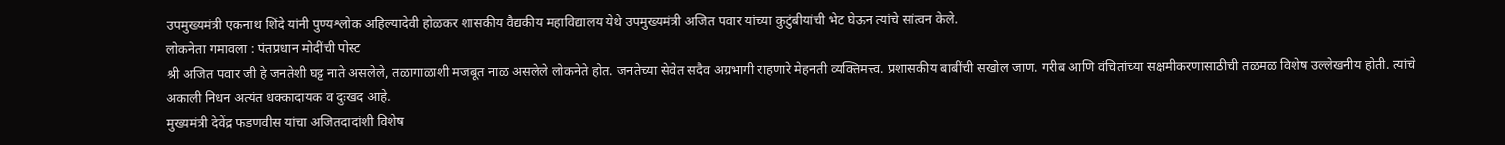उपमुख्यमंत्री एकनाथ शिंदे यांनी पुण्यश्लोक अहिल्यादेवी होळकर शासकीय वैद्यकीय महाविद्यालय येथे उपमुख्यमंत्री अजित पवार यांच्या कुटुंबीयांची भेट घेऊन त्यांचे सांत्वन केले.
लोकनेता गमावला : पंतप्रधान मोदींची पोस्ट
श्री अजित पवार जी हे जनतेशी घट्ट नाते असलेले, तळागाळाशी मजबूत नाळ असलेले लोकनेते होत. जनतेच्या सेवेत सदैव अग्रभागी राहणारे मेहनती व्यक्तिमत्त्व. प्रशासकीय बाबींची सखोल जाण. गरीब आणि वंचितांच्या सक्षमीकरणासाठीची तळमळ विशेष उल्लेखनीय होती. त्यांचे अकाली निधन अत्यंत धक्कादायक व दुःखद आहे.
मुख्यमंत्री देवेंद्र फडणवीस यांचा अजितदादांशी विशेष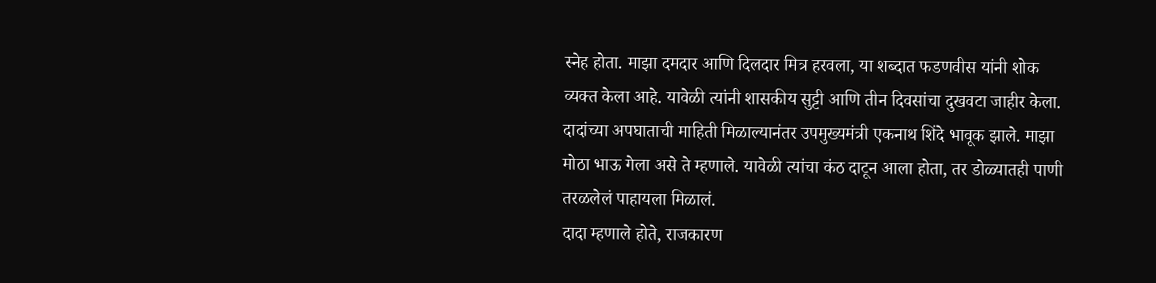स्नेह होता. माझा दमदार आणि दिलदार मित्र हरवला, या शब्दात फडणवीस यांनी शोक व्यक्त केला आहे. यावेळी त्यांनी शासकीय सुट्टी आणि तीन दिवसांचा दुखवटा जाहीर केला. दादांच्या अपघाताची माहिती मिळाल्यानंतर उपमुख्यमंत्री एकनाथ शिंदे भावूक झाले. माझा मोठा भाऊ गेला असे ते म्हणाले. यावेळी त्यांचा कंठ दाटून आला होता, तर डोळ्यातही पाणी तरळलेलं पाहायला मिळालं.
दादा म्हणाले होते, राजकारण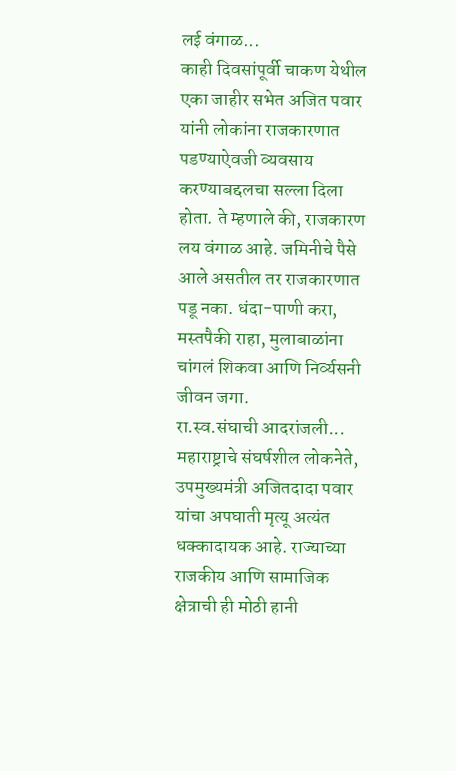लई वंगाळ...
काही दिवसांपूर्वी चाकण येथील एका जाहीर सभेत अजित पवार यांनी लोकांना राजकारणात पडण्याऐवजी व्यवसाय करण्याबद्दलचा सल्ला दिला होता. ते म्हणाले की, राजकारण लय वंगाळ आहे. जमिनीचे पैसे आले असतील तर राजकारणात पडू नका. धंदा-पाणी करा, मस्तपैकी राहा, मुलाबाळांना चांगलं शिकवा आणि निर्व्यसनी जीवन जगा.
रा.स्व.संघाची आदरांजली...
महाराष्ट्राचे संघर्षशील लोकनेते, उपमुख्यमंत्री अजितदादा पवार यांचा अपघाती मृत्यू अत्यंत धक्कादायक आहे. राज्याच्या राजकीय आणि सामाजिक क्षेत्राची ही मोठी हानी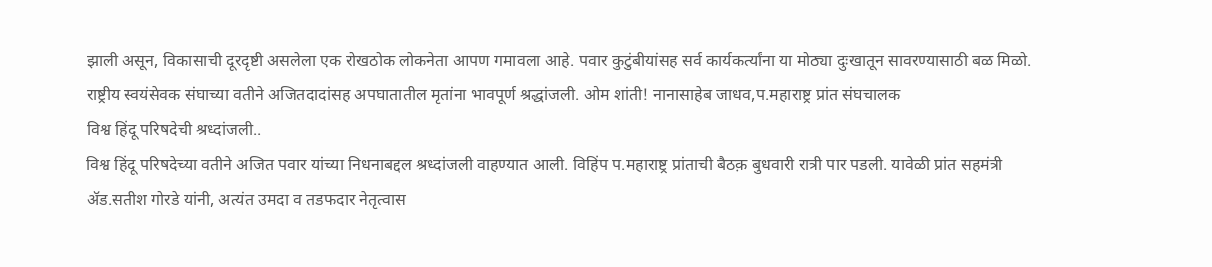झाली असून, विकासाची दूरदृष्टी असलेला एक रोखठोक लोकनेता आपण गमावला आहे. पवार कुटुंबीयांसह सर्व कार्यकर्त्यांना या मोठ्या दुःखातून सावरण्यासाठी बळ मिळो. राष्ट्रीय स्वयंसेवक संघाच्या वतीने अजितदादांसह अपघातातील मृतांना भावपूर्ण श्रद्धांजली. ओम शांती! नानासाहेब जाधव,प.महाराष्ट्र प्रांत संघचालक
विश्व हिंदू परिषदेची श्रध्दांजली..
विश्व हिंदू परिषदेच्या वतीने अजित पवार यांच्या निधनाबद्दल श्रध्दांजली वाहण्यात आली. विहिंप प.महाराष्ट्र प्रांताची बैठक़ बुधवारी रात्री पार पडली. यावेळी प्रांत सहमंत्री ॲड.सतीश गोरडे यांनी, अत्यंत उमदा व तडफदार नेतृत्वास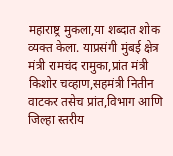महाराष्ट्र मुकला,या शब्दात शोक व्यक्त केला. याप्रसंगी मुंबई क्षेत्र मंत्री रामचंद रामुका,प्रांत मंत्री किशोर चव्हाण,सहमंत्री नितीन वाटकर तसेच प्रांत,विभाग आणि जिल्हा स्तरीय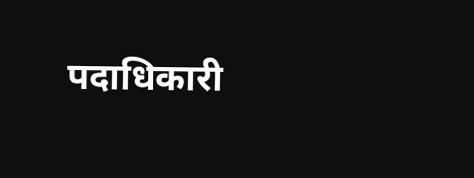पदाधिकारी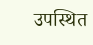उपस्थित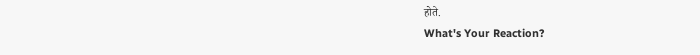होते.
What's Your Reaction?